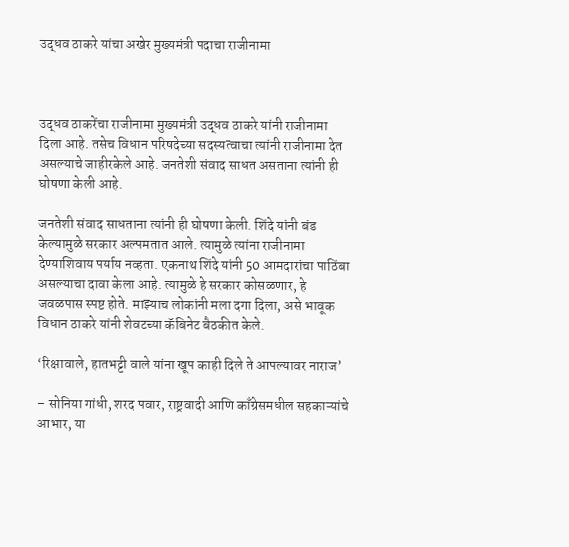उद्धव ठाकरे यांचा अखेर मुख्यमंत्री पदाचा राजीनामा



उद्धव ठाकरेंचा राजीनामा मुख्यमंत्री उद्धव ठाकरे यांनी राजीनामा दिला आहे. तसेच विधान परिषदेच्या सदस्यत्वाचा त्यांनी राजीनामा देत असल्याचे जाहीरकेले आहे. जनतेशी संवाद साधत असताना त्यांनी ही घोषणा केली आहे.

जनतेशी संवाद साधताना त्यांनी ही घोषणा केली. शिंदे यांनी बंड केल्यामुळे सरकार अल्पमतात आले. त्यामुळे त्यांना राजीनामा देण्याशिवाय पर्याय नव्हता. एकनाथ शिंदे यांनी 50 आमदारांचा पाठिंबा असल्याचा दावा केला आहे. त्यामुळे हे सरकार कोसळणार, हे जवळपास स्पष्ट होते. माझ्याच लोकांनी मला दगा दिला, असे भावूक विधान ठाकरे यांनी शेवटच्या कॅबिनेट बैठकीत केले.

‘रिक्षावाले, हातभट्टी वाले यांना खूप काही दिले ते आपल्यावर नाराज’

– सोनिया गांधी, शरद पवार, राष्ट्रवादी आणि काँग्रेसमधील सहकाऱ्यांचे आभार, या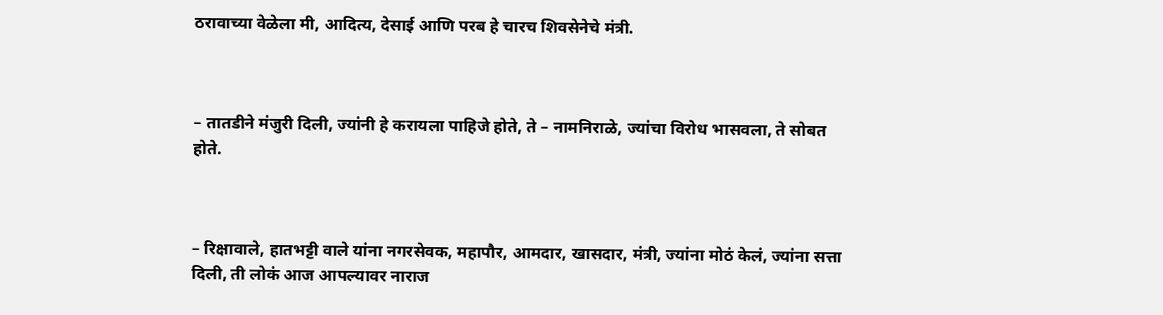ठरावाच्या वेळेला मी, आदित्य, देसाई आणि परब हे चारच शिवसेनेचे मंत्री.



– तातडीने मंजुरी दिली, ज्यांनी हे करायला पाहिजे होते, ते – नामनिराळे, ज्यांचा विरोध भासवला, ते सोबत होते.



– रिक्षावाले, हातभट्टी वाले यांना नगरसेवक, महापौर, आमदार, खासदार, मंत्री, ज्यांना मोठं केलं, ज्यांना सत्ता दिली, ती लोकं आज आपल्यावर नाराज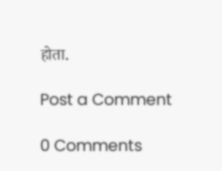होता.

Post a Comment

0 Comments